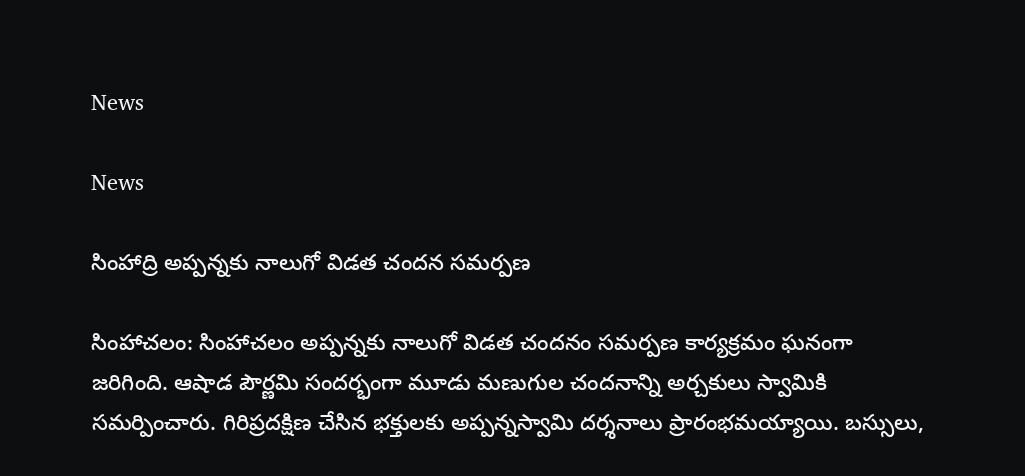News

News

సింహాద్రి అప్పన్నకు నాలుగో విడత చందన సమర్పణ

సింహాచ‌లం: సింహాచలం అప్పన్నకు నాలుగో విడత చందనం సమర్పణ కార్యక్రమం ఘనంగా జరిగింది. ఆషాడ‌ పౌర్ణమి సందర్భంగా మూడు మణుగుల చందనాన్ని అర్చకులు స్వామికి సమర్పించారు. గిరిప్రదక్షిణ చేసిన భక్తులకు అప్పన్నస్వామి దర్శనాలు ప్రారంభమయ్యాయి. బస్సులు,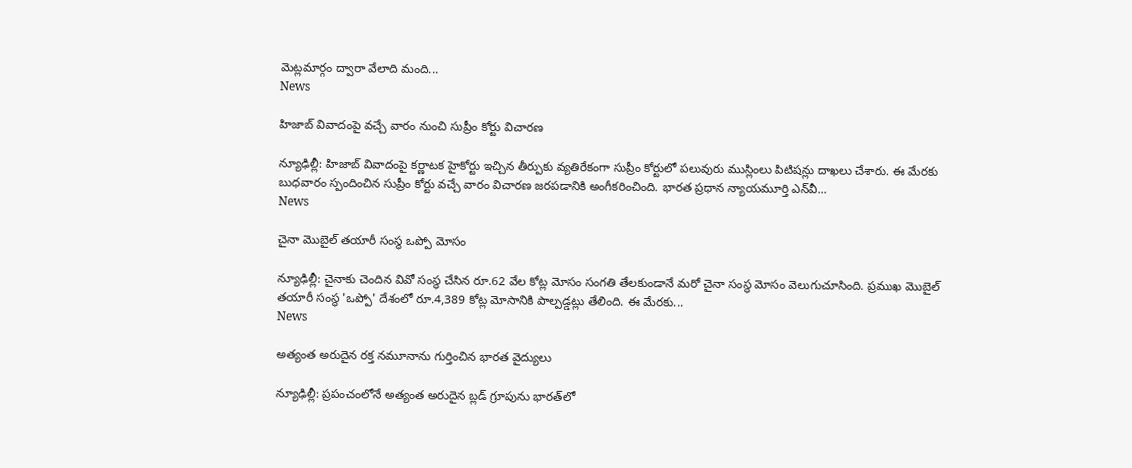మెట్లమార్గం ద్వారా వేలాది మంది...
News

హిజాబ్ వివాదంపై వచ్చే వారం నుంచి సుప్రీం కోర్టు విచారణ

న్యూఢిల్లీ: హిజాబ్‌ వివాదంపై కర్ణాటక హైకోర్టు ఇచ్చిన తీర్పుకు వ్యతిరేకంగా సుప్రీం కోర్టులో పలువురు ముస్లింలు పిటిషన్లు దాఖలు చేశారు. ఈ మేరకు బుధవారం స్పందించిన సుప్రీం కోర్టు వచ్చే వారం విచారణ జరపడానికి అంగీకరించింది. భారత ప్రధాన న్యాయమూర్తి ఎన్‌వీ...
News

చైనా మొబైల్ తయారీ సంస్థ ఒప్పో మోసం

న్యూఢిల్లీ: చైనాకు చెందిన వివో సంస్థ చేసిన రూ.62 వేల కోట్ల మోసం సంగతి తేలకుండానే మరో చైనా సంస్థ మోసం వెలుగుచూసింది. ప్రముఖ మొబైల్ తయారీ సంస్థ 'ఒప్పో' దేశంలో రూ.4,389 కోట్ల మోసానికి పాల్పడ్డట్లు తేలింది. ఈ మేరకు...
News

అత్యంత అరుదైన రక్త నమూనాను గుర్తించిన భార‌త‌ వైద్యులు

న్యూఢిల్లీ: ప్రపంచంలోనే అత్యంత అరుదైన బ్లడ్ గ్రూపును భారత్‌లో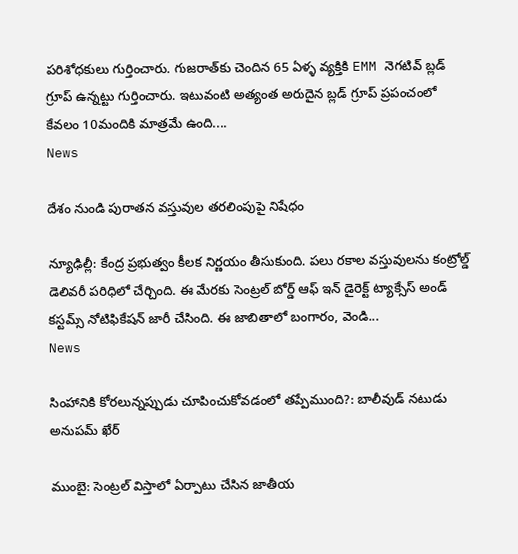పరిశోధకులు గుర్తించారు. గుజరాత్‌కు చెందిన 65 ఏళ్ళ వ్యక్తికి EMM నెగటివ్ బ్లడ్ గ్రూప్ ఉన్నట్టు గుర్తించారు. ఇటువంటి అత్యంత అరుదైన బ్లడ్ గ్రూప్ ప్రపంచంలో కేవలం 10మందికి మాత్రమే ఉంది....
News

దేశం నుండి పురాతన వస్తువుల తరలింపుపై నిషేధం

న్యూఢిల్లీ: కేంద్ర ప్రభుత్వం కీలక నిర్ణయం తీసుకుంది. పలు రకాల వస్తువులను కంట్రోల్డ్ డెలివరీ పరిధిలో చేర్చింది. ఈ మేరకు సెంట్రల్ బోర్డ్ ఆఫ్ ఇన్ డైరెక్ట్ ట్యాక్సేస్ అండ్ కస్టమ్స్ నోటిఫికేషన్ జారీ చేసింది. ఈ జాబితాలో బంగారం, వెండి...
News

సింహానికి కోరలున్నప్పుడు చూపించుకోవడంలో తప్పేముంది?: బాలీవుడ్ నటుడు అనుపమ్ ఖేర్

ముంబై: సెంట్రల్ విస్తాలో ఏర్పాటు చేసిన జాతీయ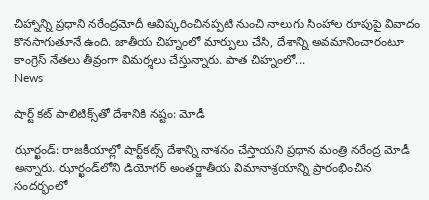చిహ్నాన్ని ప్రధాని నరేంద్రమోదీ ఆవిష్కరించినప్పటి నుంచి నాలుగు సింహాల రూపుపై వివాదం కొనసాగుతూనే ఉంది. జాతీయ చిహ్నంలో మార్పులు చేసి, దేశాన్ని అవమానించారంటూ కాంగ్రెస్ నేతలు తీవ్రంగా విమర్శలు చేస్తున్నారు. పాత చిహ్నంలో...
News

షార్ట్ కట్ పాలిటిక్స్‌తో దేశానికి నష్టం: మోడీ

ఝార్ఖండ్‌: రాజకీయాల్లో షార్ట్‌కట్స్ దేశాన్ని నాశనం చేస్తాయ‌ని ప్రధాన మంత్రి న‌రేంద్ర మోడీ అన్నారు. ఝార్ఖండ్‌లోని డియోగర్‌ అంతర్జాతీయ విమానాశ్రయాన్ని ప్రారంభించిన సందర్భంలో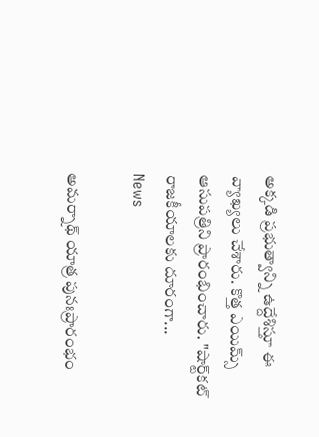అక్కడి ప్రభుత్వాన్ని ఉద్దేశిస్తూ ఈ వ్యాఖ్యలు చేశారు. కొత్త ఎయిమ్స్‌ ఆసుపత్రిని ప్రారంభించారు. "షార్ట్‌కట్ రాజకీయాలకు దూరంగా...
News

అమర్నాథ్ యాత్ర పునఃప్రారంభం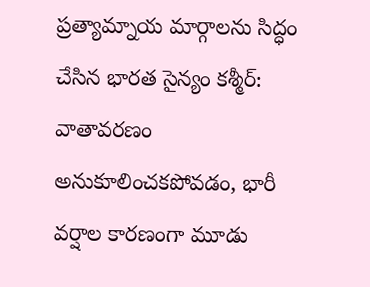ప్రత్యామ్నాయ మార్గాలను సిద్ధం చేసిన భారత సైన్యం క‌శ్మీర్‌: వాతావరణం అనుకూలించకపోవడం, భారీ వర్షాల కారణంగా మూడు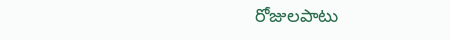రోజులపాటు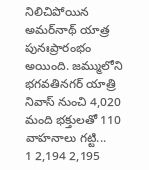నిలిచిపోయిన అమర్‌నాథ్ యాత్ర పునఃప్రారంభం అయింది. జమ్ములోని భగవతినగర్‌ యాత్రి నివాస్‌ నుంచి 4,020 మంది భక్తులతో 110 వాహనాలు గట్టి...
1 2,194 2,195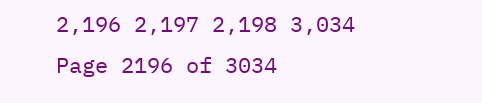2,196 2,197 2,198 3,034
Page 2196 of 3034